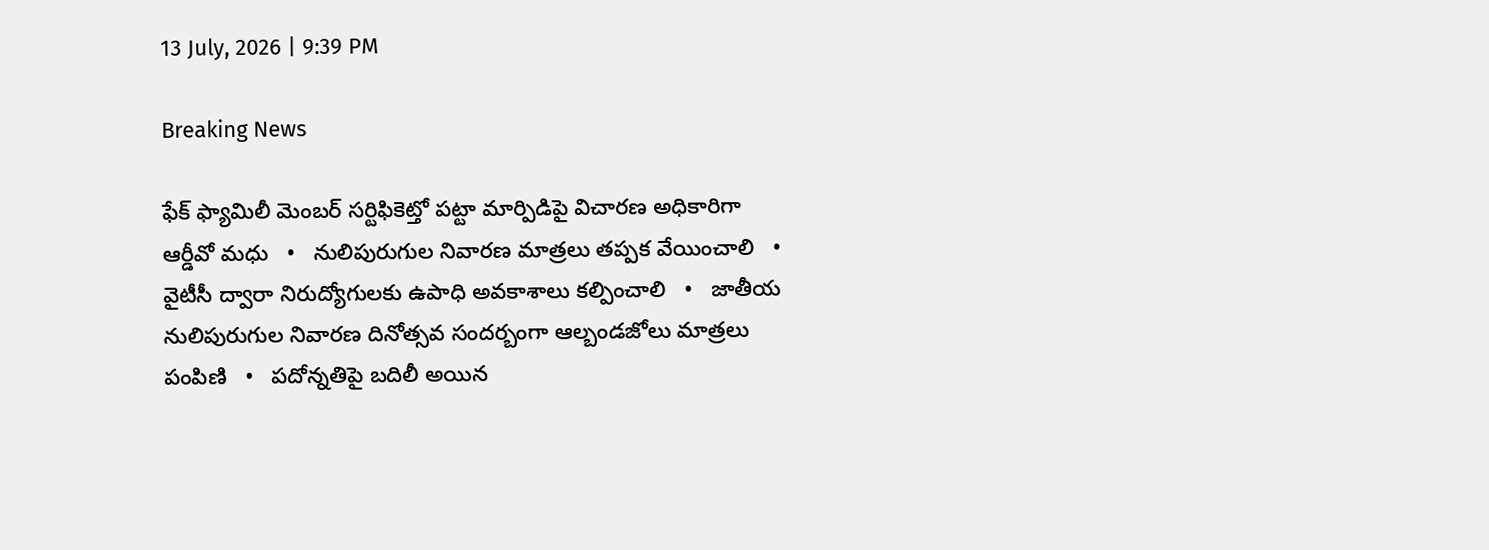13 July, 2026 | 9:39 PM

Breaking News

ఫేక్ ఫ్యామిలీ మెంబర్ సర్టిఫికెట్తో పట్టా మార్పిడిపై విచారణ అధికారిగా ఆర్డీవో మధు   •   నులిపురుగుల నివారణ మాత్రలు తప్పక వేయించాలి   •   వైటీసీ ద్వారా నిరుద్యోగులకు ఉపాధి అవకాశాలు కల్పించాలి   •   జాతీయ నులిపురుగుల నివారణ దినోత్సవ సందర్బంగా ఆల్బండజోలు మాత్రలు పంపిణి   •   పదోన్నతిపై బదిలీ అయిన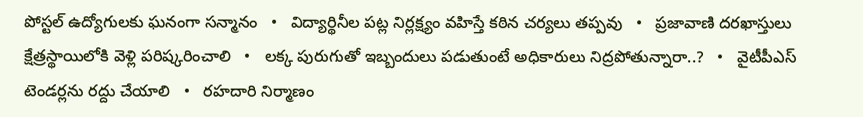పోస్టల్ ఉద్యోగులకు ఘనంగా సన్మానం   •   విద్యార్థినీల పట్ల నిర్లక్ష్యం వహిస్తే కఠిన చర్యలు తప్పవు   •   ప్రజావాణి దరఖాస్తులు క్షేత్రస్థాయిలోకి వెళ్లి పరిష్కరించాలి   •   లక్క పురుగుతో ఇబ్బందులు పడుతుంటే అధికారులు నిద్రపోతున్నారా..?   •   వైటీపీఎస్ టెండర్లను రద్దు చేయాలి   •   రహదారి నిర్మాణం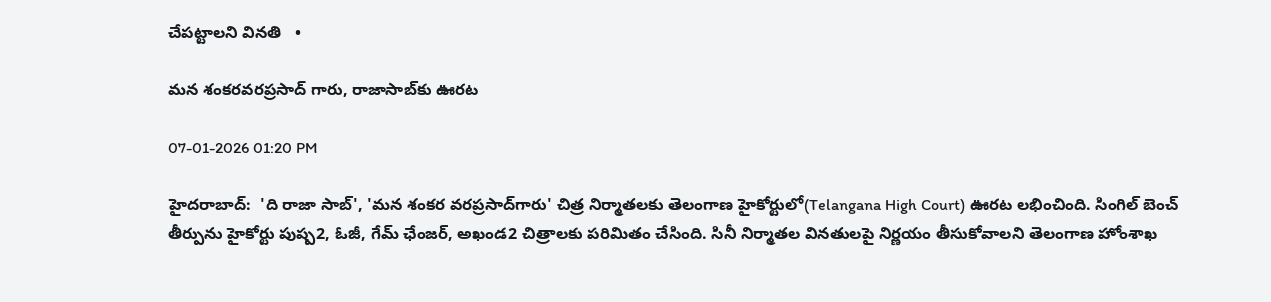చేప‌ట్టాల‌ని వినతి   •

మన శంకరవరప్రసాద్ గారు, రాజాసాబ్‌కు ఊరట

07-01-2026 01:20 PM

హైదరాబాద్:  'ది రాజా సాబ్', 'మన శంకర వరప్రసాద్‌గారు' చిత్ర నిర్మాతలకు తెలంగాణ హైకోర్టులో(Telangana High Court) ఊరట లభించింది. సింగిల్ బెంచ్ తీర్పును హైకోర్టు పుష్ప2, ఓజీ, గేమ్ ఛేంజర్, అఖండ2 చిత్రాలకు పరిమితం చేసింది. సినీ నిర్మాతల వినతులపై నిర్ణయం తీసుకోవాలని తెలంగాణ హోంశాఖ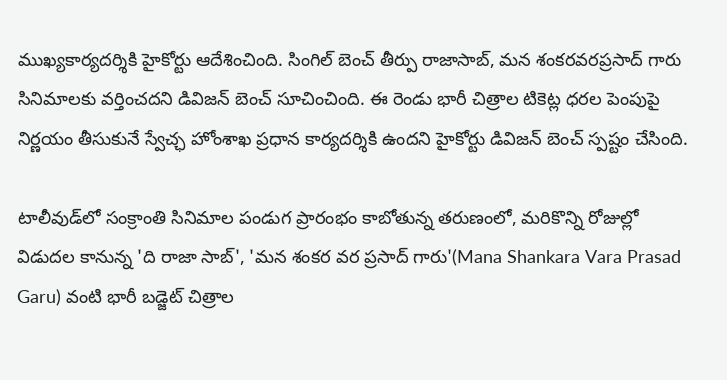ముఖ్యకార్యదర్శికి హైకోర్టు ఆదేశించింది. సింగిల్ బెంచ్ తీర్పు రాజాసాబ్, మన శంకరవరప్రసాద్ గారు సినిమాలకు వర్తించదని డివిజన్ బెంచ్ సూచించింది. ఈ రెండు భారీ చిత్రాల టికెట్ల ధరల పెంపుపై నిర్ణయం తీసుకునే స్వేచ్ఛ హోంశాఖ ప్రధాన కార్యదర్శికి ఉందని హైకోర్టు డివిజన్ బెంచ్ స్పష్టం చేసింది.

టాలీవుడ్‌లో సంక్రాంతి సినిమాల పండుగ ప్రారంభం కాబోతున్న తరుణంలో, మరికొన్ని రోజుల్లో విడుదల కానున్న 'ది రాజా సాబ్', 'మన శంకర వర ప్రసాద్ గారు'(Mana Shankara Vara Prasad Garu) వంటి భారీ బడ్జెట్ చిత్రాల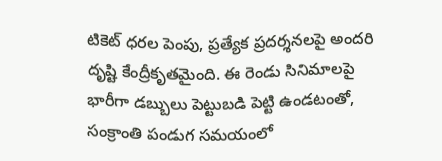టికెట్ ధరల పెంపు, ప్రత్యేక ప్రదర్శనలపై అందరి దృష్టి కేంద్రీకృతమైంది. ఈ రెండు సినిమాలపై భారీగా డబ్బులు పెట్టుబడి పెట్టి ఉండటంతో, సంక్రాంతి పండుగ సమయంలో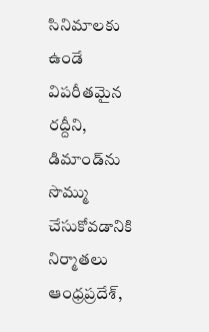సినిమాలకు ఉండే విపరీతమైన రద్దీని, డిమాండ్‌ను సొమ్ము చేసుకోవడానికి నిర్మాతలు ఆంధ్రప్రదేశ్,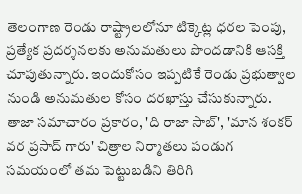తెలంగాణ రెండు రాష్ట్రాలలోనూ టిక్కెట్ల ధరల పెంపు, ప్రత్యేక ప్రదర్శనలకు అనుమతులు పొందడానికి ఆసక్తి చూపుతున్నారు. ఇందుకోసం ఇప్పటికే రెండు ప్రభుత్వాల నుండి అనుమతుల కోసం దరఖాస్తు చేసుకున్నారు. తాజా సమాచారం ప్రకారం, 'ది రాజా సాబ్', 'మాన శంకర్ వర ప్రసాద్ గారు' చిత్రాల నిర్మాతలు పండుగ సమయంలో తమ పెట్టుబడిని తిరిగి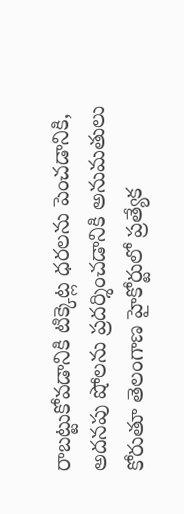రాబట్టుకోవడానికి టిక్కెట్ల ధరలను పెంచడానికి, అదనపు షోలను ప్రదర్శించడానికి అనుమతులు కోరుతూ తెలంగాణ హైకోర్టులో ప్రత్యేక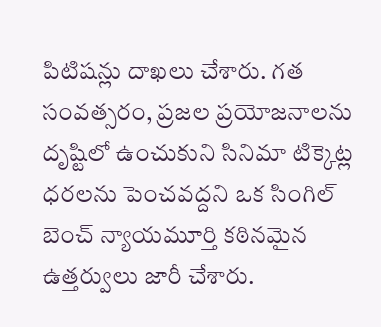పిటిషన్లు దాఖలు చేశారు. గత సంవత్సరం, ప్రజల ప్రయోజనాలను దృష్టిలో ఉంచుకుని సినిమా టిక్కెట్ల ధరలను పెంచవద్దని ఒక సింగిల్ బెంచ్ న్యాయమూర్తి కఠినమైన ఉత్తర్వులు జారీ చేశారు.